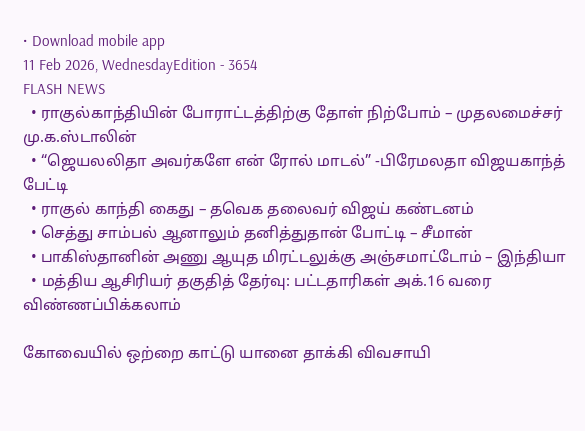• Download mobile app
11 Feb 2026, WednesdayEdition - 3654
FLASH NEWS
  • ராகுல்காந்தியின் போராட்டத்திற்கு தோள் நிற்போம் – முதலமைச்சர் மு.க.ஸ்டாலின்
  • “ஜெயலலிதா அவர்களே என் ரோல் மாடல்” -பிரேமலதா விஜயகாந்த் பேட்டி
  • ராகுல் காந்தி கைது – தவெக தலைவர் விஜய் கண்டனம்
  • செத்து சாம்பல் ஆனாலும் தனித்துதான் போட்டி – சீமான்
  • பாகிஸ்தானின் அணு ஆயுத மிரட்டலுக்கு அஞ்சமாட்டோம் – இந்தியா
  • மத்திய ஆசிரியர் தகுதித் தேர்வு: பட்டதாரிகள் அக்.16 வரை விண்ணப்பிக்கலாம்

கோவையில் ஒற்றை காட்டு யானை தாக்கி விவசாயி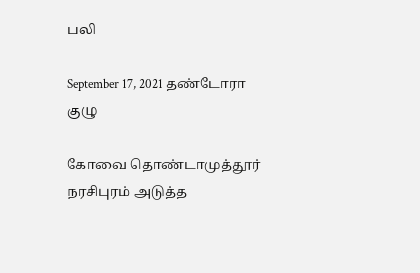பலி

September 17, 2021 தண்டோரா குழு

கோவை தொண்டாமுத்தூர் நரசிபுரம் அடுத்த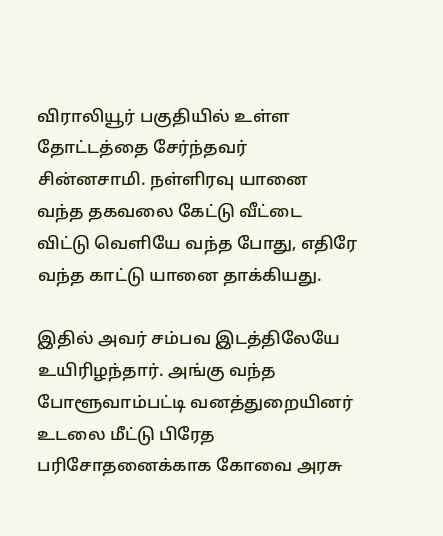விராலியூர் பகுதியில் உள்ள தோட்டத்தை சேர்ந்தவர் சின்னசாமி. நள்ளிரவு யானை வந்த தகவலை கேட்டு வீட்டை விட்டு வெளியே வந்த போது, எதிரே வந்த காட்டு யானை தாக்கியது.

இதில் அவர் சம்பவ இடத்திலேயே உயிரிழந்தார். அங்கு வந்த போளூவாம்பட்டி வனத்துறையினர் உடலை மீட்டு பிரேத பரிசோதனைக்காக கோவை அரசு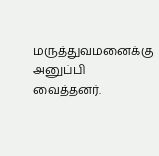மருத்துவமனைக்கு அனுப்பி வைத்தனர்.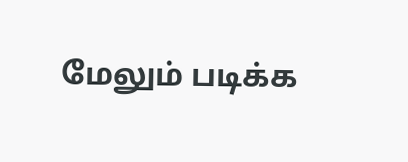மேலும் படிக்க